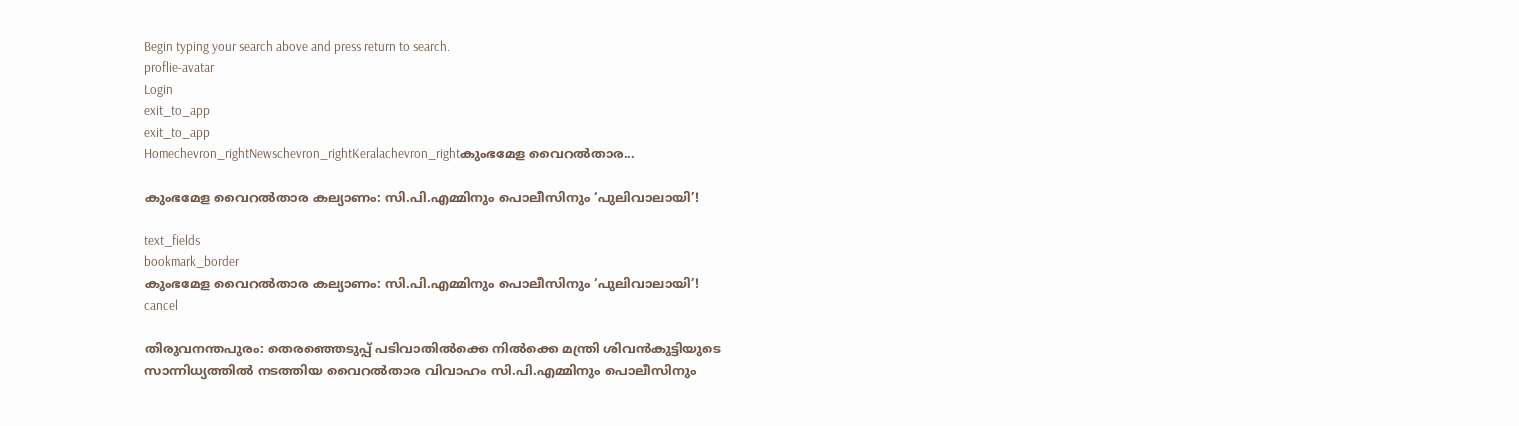Begin typing your search above and press return to search.
proflie-avatar
Login
exit_to_app
exit_to_app
Homechevron_rightNewschevron_rightKeralachevron_rightകുംഭമേള വൈറൽതാര...

കുംഭമേള വൈറൽതാര കല്യാണം: സി.പി.എമ്മിനും പൊലീസിനും ‘പുലിവാലായി’!

text_fields
bookmark_border
കുംഭമേള വൈറൽതാര കല്യാണം: സി.പി.എമ്മിനും പൊലീസിനും ‘പുലിവാലായി’!
cancel

തിരുവനന്തപുരം: തെരഞ്ഞെടുപ്പ് പടിവാതിൽക്കെ നിൽക്കെ മന്ത്രി ശിവൻകുട്ടിയുടെ സാന്നിധ്യത്തിൽ നടത്തിയ വൈറൽതാര വിവാഹം സി.പി.എമ്മിനും പൊലീസിനും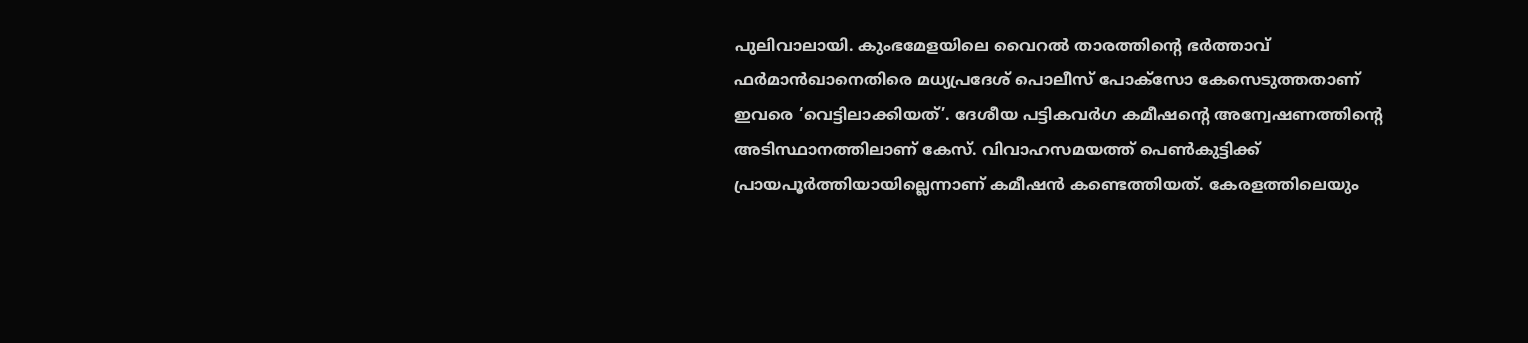പുലിവാലായി. കുംഭമേളയിലെ വൈറൽ താരത്തിന്‍റെ ഭർത്താവ് ഫർമാൻഖാനെതിരെ മധ്യപ്രദേശ് പൊലീസ് പോക്സോ കേസെടുത്തതാണ് ഇവരെ ‘വെട്ടിലാക്കിയത്’. ദേശീയ പട്ടികവർഗ കമീഷന്‍റെ അന്വേഷണത്തിന്‍റെ അടിസ്ഥാനത്തിലാണ് കേസ്. വിവാഹസമയത്ത് പെൺകുട്ടിക്ക് പ്രായപൂർത്തിയായില്ലെന്നാണ് കമീഷൻ കണ്ടെത്തിയത്. കേരളത്തിലെയും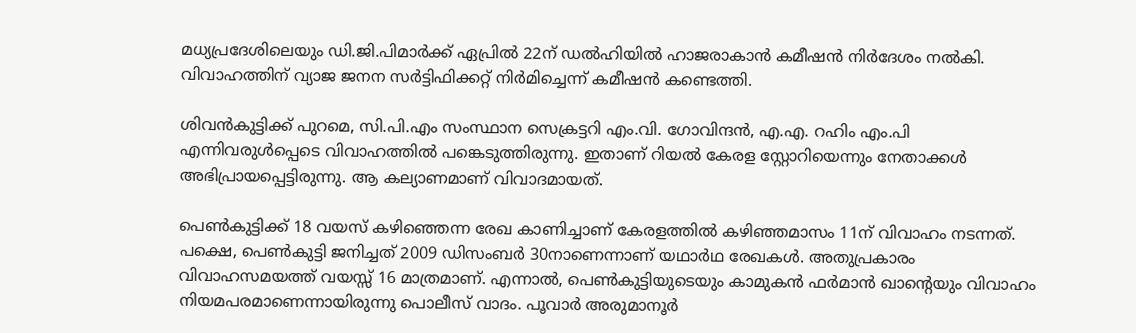മധ്യപ്രദേശിലെയും ഡി.ജി.പിമാർക്ക് ഏപ്രിൽ 22ന് ഡൽഹിയിൽ ഹാജരാകാൻ കമീഷൻ നിർദേശം നൽകി. വിവാഹത്തിന് വ്യാജ ജനന സർട്ടിഫിക്കറ്റ് നിർമിച്ചെന്ന് കമീഷൻ കണ്ടെത്തി.

ശിവൻകുട്ടിക്ക് പുറമെ, സി.പി.എം സംസ്ഥാന സെക്രട്ടറി എം.വി. ഗോവിന്ദൻ, എ.എ. റഹിം എം.പി എന്നിവരുൾപ്പെടെ വിവാഹത്തിൽ പങ്കെടുത്തിരുന്നു. ഇതാണ് റിയൽ കേരള സ്റ്റോറിയെന്നും നേതാക്കൾ അഭിപ്രായപ്പെട്ടിരുന്നു. ആ കല്യാണമാണ് വിവാദമായത്.

പെൺകുട്ടിക്ക് 18 വയസ് കഴിഞ്ഞെന്ന രേഖ കാണിച്ചാണ് കേരളത്തിൽ കഴിഞ്ഞമാസം 11ന് വിവാഹം നടന്നത്. പക്ഷെ, പെൺകുട്ടി ജനിച്ചത് 2009 ഡിസംബർ 30നാണെന്നാണ് യഥാർഥ രേഖകൾ. അതുപ്രകാരം വിവാഹസമയത്ത് വയസ്സ് 16 മാത്രമാണ്. എന്നാൽ, പെൺകുട്ടിയുടെയും കാമുകന്‍ ഫര്‍മാന്‍ ഖാന്‍റെയും വിവാഹം നിയമപരമാണെന്നായിരുന്നു പൊലീസ് വാദം. പൂവാര്‍ അരുമാനൂര്‍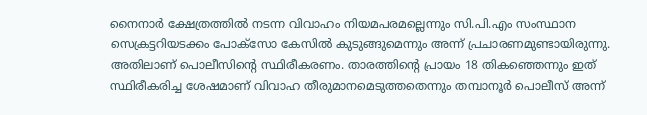നൈനാര്‍ ക്ഷേത്രത്തില്‍ നടന്ന വിവാഹം നിയമപരമല്ലെന്നും സി.പി.എം സംസ്ഥാന സെക്രട്ടറിയടക്കം പോക്സോ കേസിൽ കുടുങ്ങുമെന്നും അന്ന് പ്രചാരണമുണ്ടായിരുന്നു. അതിലാണ് പൊലീസിന്‍റെ സ്ഥിരീകരണം. താരത്തിന്റെ പ്രായം 18 തികഞ്ഞെന്നും ഇത് സ്ഥിരീകരിച്ച ശേഷമാണ് വിവാഹ തീരുമാനമെടുത്തതെന്നും തമ്പാനൂർ പൊലീസ് അന്ന്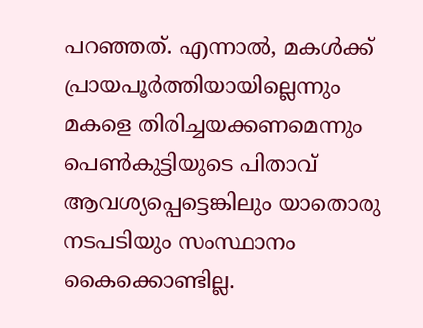പറഞ്ഞത്. എന്നാൽ, മകൾക്ക് പ്രായപൂർത്തിയായില്ലെന്നും മകളെ തിരിച്ചയക്കണമെന്നും പെൺകുട്ടിയുടെ പിതാവ് ആവശ്യപ്പെട്ടെങ്കിലും യാതൊരു നടപടിയും സംസ്ഥാനം കൈക്കൊണ്ടില്ല.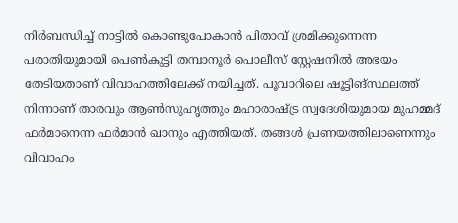നിർബന്ധിച്ച് നാട്ടിൽ കൊണ്ടുപോകാൻ പിതാവ് ശ്രമിക്കുന്നെന്ന പരാതിയുമായി പെൺകുട്ടി തമ്പാനൂർ പൊലീസ് സ്റ്റേഷനിൽ അഭയം തേടിയതാണ് വിവാഹത്തിലേക്ക് നയിച്ചത്. പൂവാറിലെ ഷൂട്ടിങ്സ്ഥലത്ത് നിന്നാണ് താരവും ആൺസുഹൃത്തും മഹാരാഷ്ട്ര സ്വദേശിയുമായ മുഹമ്മദ് ഫർമാനെന്ന ഫർമാൻ ഖാനും എത്തിയത്. തങ്ങൾ പ്രണയത്തിലാണെന്നും വിവാഹം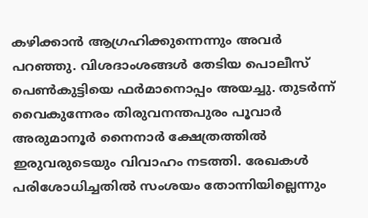കഴിക്കാൻ ആഗ്രഹിക്കുന്നെന്നും അവർ പറഞ്ഞു. വിശദാംശങ്ങൾ തേടിയ പൊലീസ് പെൺകുട്ടിയെ ഫർമാനൊപ്പം അയച്ചു. തുടർന്ന് വൈകുന്നേരം തിരുവനന്തപുരം പൂവാർ അരുമാനൂർ നൈനാർ ക്ഷേത്രത്തിൽ ഇരുവരുടെയും വിവാഹം നടത്തി. രേഖകൾ പരിശോധിച്ചതിൽ സംശയം തോന്നിയില്ലെന്നും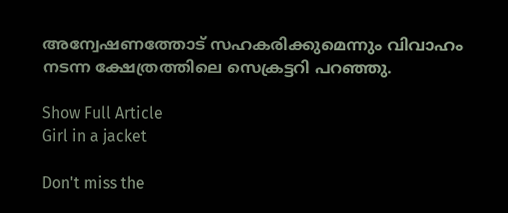അന്വേഷണത്തോട് സഹകരിക്കുമെന്നും വിവാഹം നടന്ന ക്ഷേത്രത്തിലെ സെക്രട്ടറി പറഞ്ഞു.

Show Full Article
Girl in a jacket

Don't miss the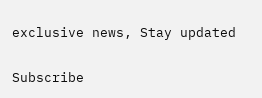exclusive news, Stay updated

Subscribe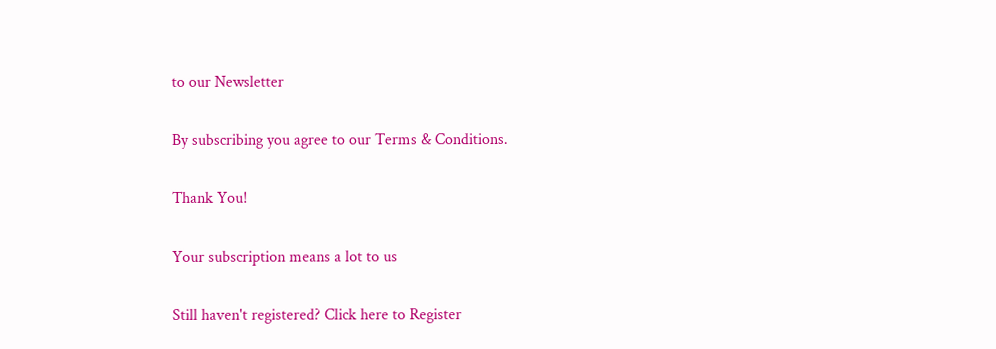to our Newsletter

By subscribing you agree to our Terms & Conditions.

Thank You!

Your subscription means a lot to us

Still haven't registered? Click here to Register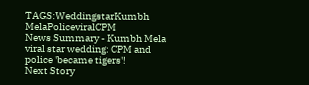TAGS:WeddingstarKumbh MelaPoliceviralCPM
News Summary - Kumbh Mela viral star wedding: CPM and police 'became tigers'!
Next Story